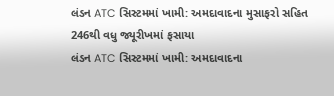લંડન ATC સિસ્ટમમાં ખામી: અમદાવાદના મુસાફરો સહિત 246થી વધુ જ્યૂરીખમાં ફસાયા
લંડન ATC સિસ્ટમમાં ખામી: અમદાવાદના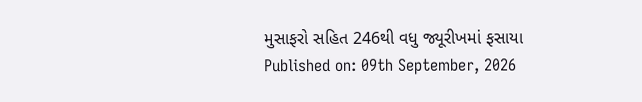મુસાફરો સહિત 246થી વધુ જ્યૂરીખમાં ફસાયા
Published on: 09th September, 2026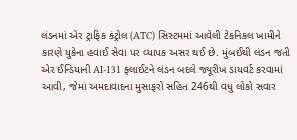લંડનમાં એર ટ્રાફિક કંટ્રોલ (ATC) સિસ્ટમમાં આવેલી ટેકનિકલ ખામીને કારણે યુકેના હવાઈ સેવા પર વ્યાપક અસર થઈ છે. મુંબઈથી લંડન જતી એર ઈન્ડિયાની AI-131 ફ્લાઈટને લંડન બદલે જ્યૂરીખ ડાયવર્ટ કરવામાં આવી, જેમાં અમદાવાદના મુસાફરો સહિત 246થી વધુ લોકો સવાર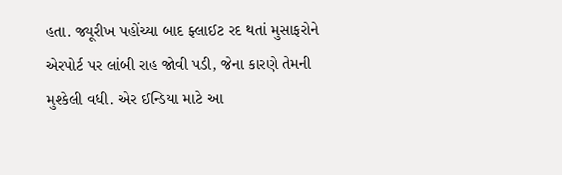હતા. જ્યૂરીખ પહોંચ્યા બાદ ફ્લાઈટ રદ થતાં મુસાફરોને એરપોર્ટ પર લાંબી રાહ જોવી પડી, જેના કારણે તેમની મુશ્કેલી વધી. એર ઈન્ડિયા માટે આ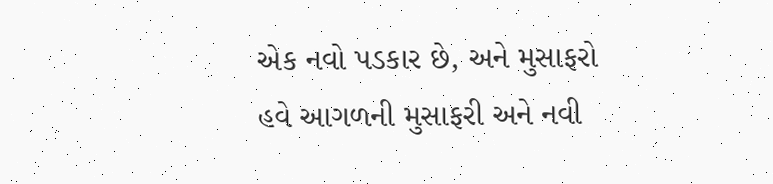એક નવો પડકાર છે, અને મુસાફરો હવે આગળની મુસાફરી અને નવી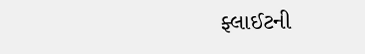ફ્લાઈટની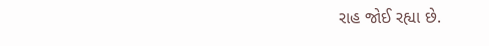રાહ જોઈ રહ્યા છે.